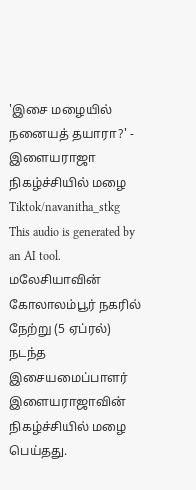'இசை மழையில் நனையத் தயாரா?' - இளையராஜா நிகழ்ச்சியில் மழை
Tiktok/navanitha_stkg
This audio is generated by an AI tool.
மலேசியாவின் கோலாலம்பூர் நகரில் நேற்று (5 ஏப்ரல்) நடந்த இசையமைப்பாளர் இளையராஜாவின் நிகழ்ச்சியில் மழை பெய்தது.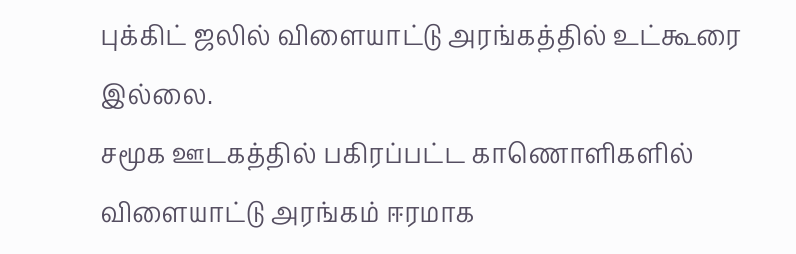புக்கிட் ஜலில் விளையாட்டு அரங்கத்தில் உட்கூரை இல்லை.
சமூக ஊடகத்தில் பகிரப்பட்ட காணொளிகளில் விளையாட்டு அரங்கம் ஈரமாக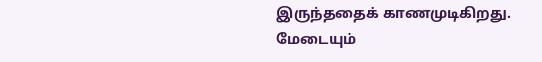இருந்ததைக் காணமுடிகிறது.
மேடையும்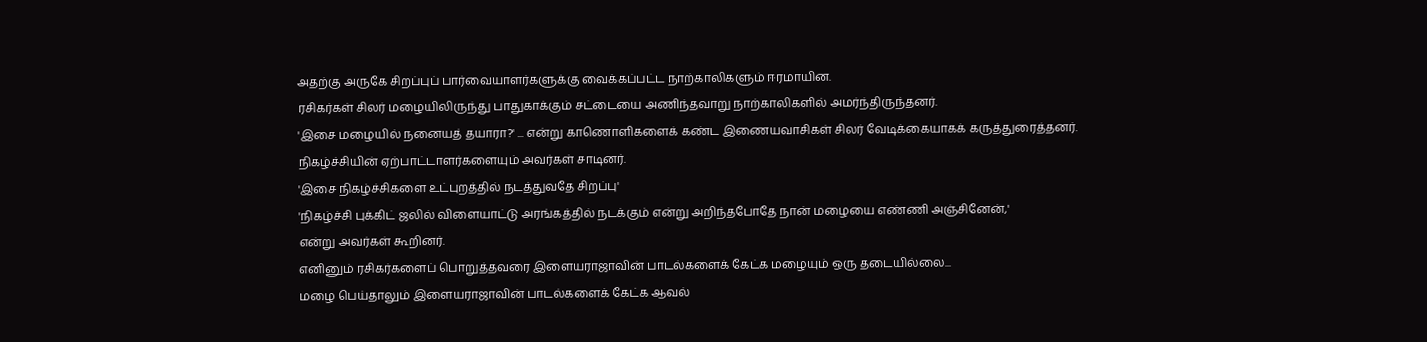அதற்கு அருகே சிறப்புப் பார்வையாளர்களுக்கு வைக்கப்பட்ட நாற்காலிகளும் ஈரமாயின.
ரசிகர்கள் சிலர் மழையிலிருந்து பாதுகாக்கும் சட்டையை அணிந்தவாறு நாற்காலிகளில் அமர்ந்திருந்தனர்.
'இசை மழையில் நனையத் தயாரா?' ... என்று காணொளிகளைக் கண்ட இணையவாசிகள் சிலர் வேடிக்கையாகக் கருத்துரைத்தனர்.
நிகழ்ச்சியின் ஏற்பாட்டாளர்களையும் அவர்கள் சாடினர்.
'இசை நிகழ்ச்சிகளை உட்புறத்தில் நடத்துவதே சிறப்பு'
'நிகழ்ச்சி புக்கிட் ஜலில் விளையாட்டு அரங்கத்தில் நடக்கும் என்று அறிந்தபோதே நான் மழையை எண்ணி அஞ்சினேன்,'
என்று அவர்கள் கூறினர்.
எனினும் ரசிகர்களைப் பொறுத்தவரை இளையராஜாவின் பாடல்களைக் கேட்க மழையும் ஒரு தடையில்லை...
மழை பெய்தாலும் இளையராஜாவின் பாடல்களைக் கேட்க ஆவல்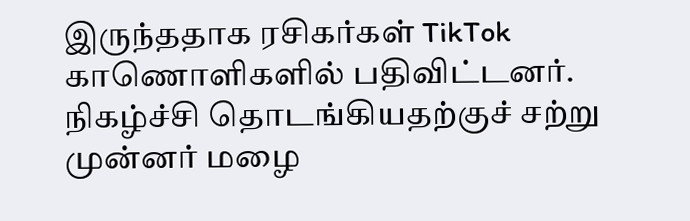இருந்ததாக ரசிகர்கள் TikTok காணொளிகளில் பதிவிட்டனர்.
நிகழ்ச்சி தொடங்கியதற்குச் சற்று முன்னர் மழை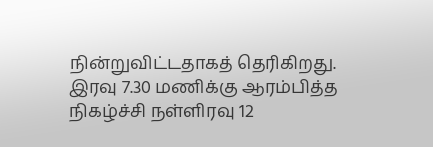நின்றுவிட்டதாகத் தெரிகிறது.
இரவு 7.30 மணிக்கு ஆரம்பித்த நிகழ்ச்சி நள்ளிரவு 12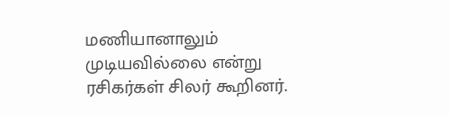மணியானாலும் முடியவில்லை என்று ரசிகர்கள் சிலர் கூறினர்.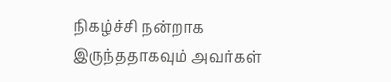நிகழ்ச்சி நன்றாக இருந்ததாகவும் அவர்கள்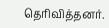தெரிவித்தனர்.